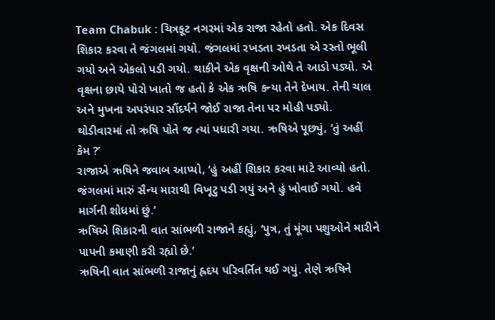Team Chabuk : ચિત્રકૂટ નગરમાં એક રાજા રહેતો હતો. એક દિવસ શિકાર કરવા તે જંગલમાં ગયો. જંગલમાં રખડતા રખડતા એ રસ્તો ભૂલી ગયો અને એકલો પડી ગયો. થાકીને એક વૃક્ષની ઓથે તે આડો પડ્યો. એ વૃક્ષના છાયે પોરો ખાતો જ હતો કે એક ઋષિ કન્યા તેને દેખાય. તેની ચાલ અને મુખના અપરંપાર સૌંદર્યને જોઈ રાજા તેના પર મોહી પડ્યો.
થોડીવારમાં તો ઋષિ પોતે જ ત્યાં પધારી ગયા. ઋષિએ પૂછ્યું, ‘તું અહીં કેમ ?’
રાજાએ ઋષિને જવાબ આપ્યો, ‘હું અહીં શિકાર કરવા માટે આવ્યો હતો. જંગલમાં મારું સૈન્ય મારાથી વિખૂટુ પડી ગયું અને હું ખોવાઈ ગયો. હવે માર્ગની શોધમાં છું.’
ઋષિએ શિકારની વાત સાંભળી રાજાને કહ્યું, ‘પુત્ર, તું મૂંગા પશુઓને મારીને પાપની કમાણી કરી રહ્યો છે.’
ઋષિની વાત સાંભળી રાજાનું હ્રદય પરિવર્તિત થઈ ગયું. તેણે ઋષિને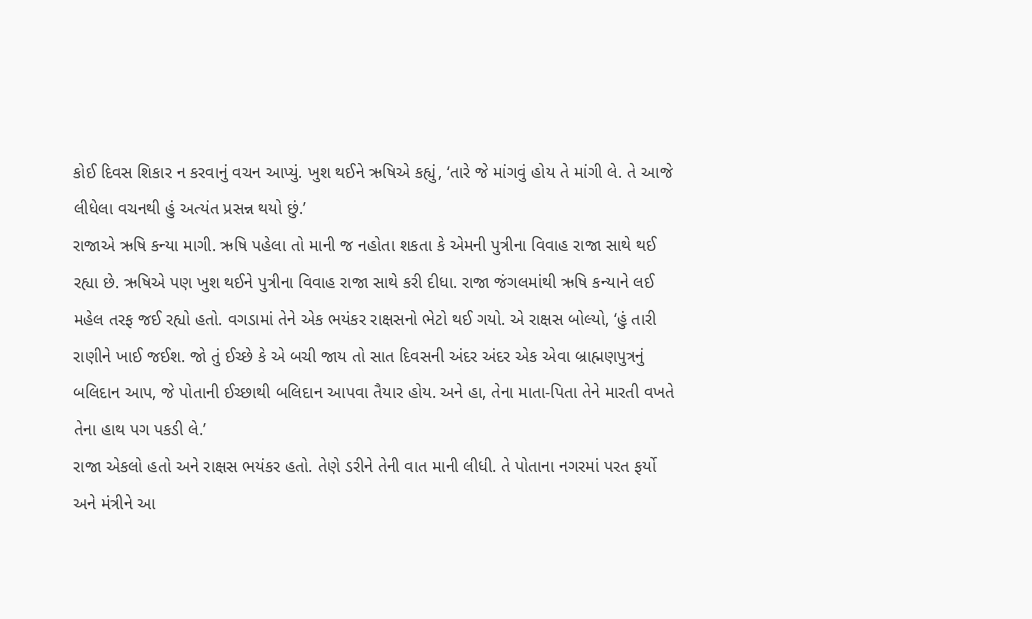કોઈ દિવસ શિકાર ન કરવાનું વચન આપ્યું. ખુશ થઈને ઋષિએ કહ્યું, ‘તારે જે માંગવું હોય તે માંગી લે. તે આજે લીધેલા વચનથી હું અત્યંત પ્રસન્ન થયો છું.’
રાજાએ ઋષિ કન્યા માગી. ઋષિ પહેલા તો માની જ નહોતા શકતા કે એમની પુત્રીના વિવાહ રાજા સાથે થઈ રહ્યા છે. ઋષિએ પણ ખુશ થઈને પુત્રીના વિવાહ રાજા સાથે કરી દીધા. રાજા જંગલમાંથી ઋષિ કન્યાને લઈ મહેલ તરફ જઈ રહ્યો હતો. વગડામાં તેને એક ભયંકર રાક્ષસનો ભેટો થઈ ગયો. એ રાક્ષસ બોલ્યો, ‘હું તારી રાણીને ખાઈ જઈશ. જો તું ઈચ્છે કે એ બચી જાય તો સાત દિવસની અંદર અંદર એક એવા બ્રાહ્મણપુત્રનું બલિદાન આપ, જે પોતાની ઈચ્છાથી બલિદાન આપવા તૈયાર હોય. અને હા, તેના માતા-પિતા તેને મારતી વખતે તેના હાથ પગ પકડી લે.’
રાજા એકલો હતો અને રાક્ષસ ભયંકર હતો. તેણે ડરીને તેની વાત માની લીધી. તે પોતાના નગરમાં પરત ફર્યો અને મંત્રીને આ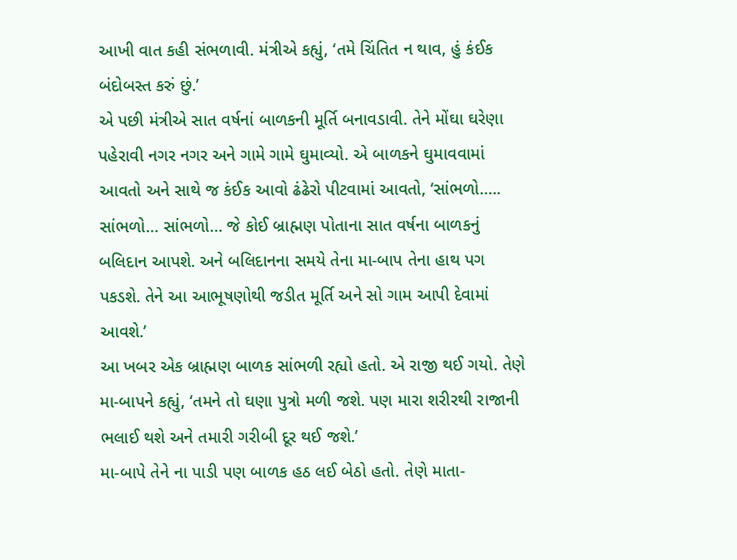આખી વાત કહી સંભળાવી. મંત્રીએ કહ્યું, ‘તમે ચિંતિત ન થાવ, હું કંઈક બંદોબસ્ત કરું છું.’
એ પછી મંત્રીએ સાત વર્ષનાં બાળકની મૂર્તિ બનાવડાવી. તેને મોંઘા ઘરેણા પહેરાવી નગર નગર અને ગામે ગામે ઘુમાવ્યો. એ બાળકને ઘુમાવવામાં આવતો અને સાથે જ કંઈક આવો ઢંઢેરો પીટવામાં આવતો, ‘સાંભળો….. સાંભળો… સાંભળો… જે કોઈ બ્રાહ્મણ પોતાના સાત વર્ષના બાળકનું બલિદાન આપશે. અને બલિદાનના સમયે તેના મા-બાપ તેના હાથ પગ પકડશે. તેને આ આભૂષણોથી જડીત મૂર્તિ અને સો ગામ આપી દેવામાં આવશે.’
આ ખબર એક બ્રાહ્મણ બાળક સાંભળી રહ્યો હતો. એ રાજી થઈ ગયો. તેણે મા-બાપને કહ્યું, ‘તમને તો ઘણા પુત્રો મળી જશે. પણ મારા શરીરથી રાજાની ભલાઈ થશે અને તમારી ગરીબી દૂર થઈ જશે.’
મા-બાપે તેને ના પાડી પણ બાળક હઠ લઈ બેઠો હતો. તેણે માતા-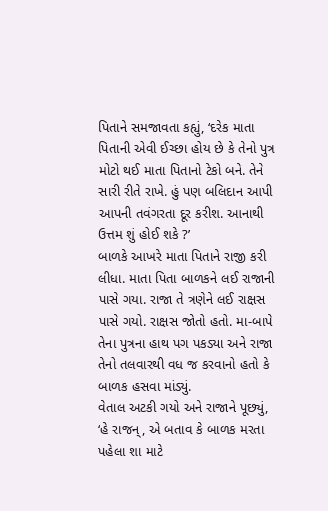પિતાને સમજાવતા કહ્યું, ‘દરેક માતા પિતાની એવી ઈચ્છા હોય છે કે તેનો પુત્ર મોટો થઈ માતા પિતાનો ટેકો બને. તેને સારી રીતે રાખે. હું પણ બલિદાન આપી આપની તવંગરતા દૂર કરીશ. આનાથી ઉત્તમ શું હોઈ શકે ?’
બાળકે આખરે માતા પિતાને રાજી કરી લીધા. માતા પિતા બાળકને લઈ રાજાની પાસે ગયા. રાજા તે ત્રણેને લઈ રાક્ષસ પાસે ગયો. રાક્ષસ જોતો હતો. મા-બાપે તેના પુત્રના હાથ પગ પકડ્યા અને રાજા તેનો તલવારથી વધ જ કરવાનો હતો કે બાળક હસવા માંડ્યું.
વેતાલ અટકી ગયો અને રાજાને પૂછ્યું, ‘હે રાજન્, એ બતાવ કે બાળક મરતા પહેલા શા માટે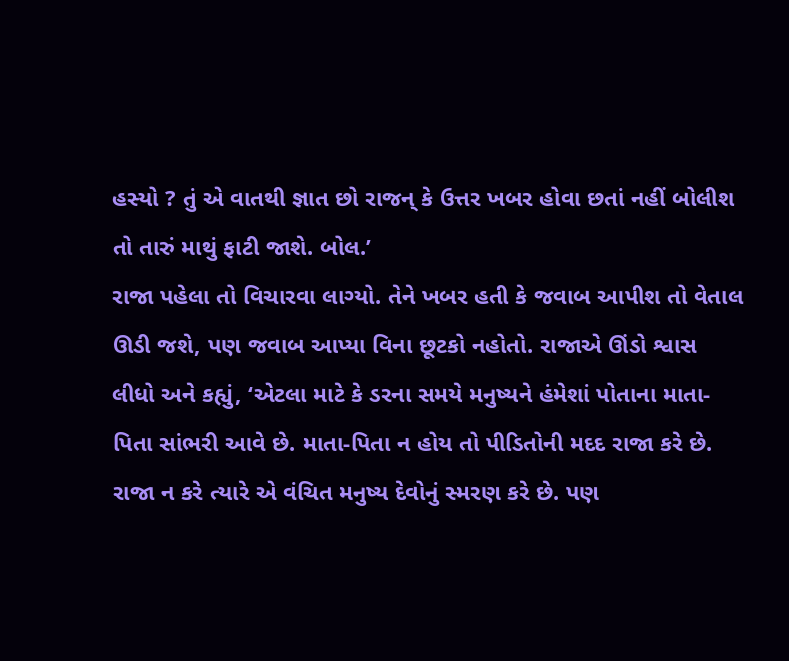હસ્યો ? તું એ વાતથી જ્ઞાત છો રાજન્ કે ઉત્તર ખબર હોવા છતાં નહીં બોલીશ તો તારું માથું ફાટી જાશે. બોલ.’
રાજા પહેલા તો વિચારવા લાગ્યો. તેને ખબર હતી કે જવાબ આપીશ તો વેતાલ ઊડી જશે, પણ જવાબ આપ્યા વિના છૂટકો નહોતો. રાજાએ ઊંડો શ્વાસ લીધો અને કહ્યું, ‘એટલા માટે કે ડરના સમયે મનુષ્યને હંમેશાં પોતાના માતા-પિતા સાંભરી આવે છે. માતા-પિતા ન હોય તો પીડિતોની મદદ રાજા કરે છે. રાજા ન કરે ત્યારે એ વંચિત મનુષ્ય દેવોનું સ્મરણ કરે છે. પણ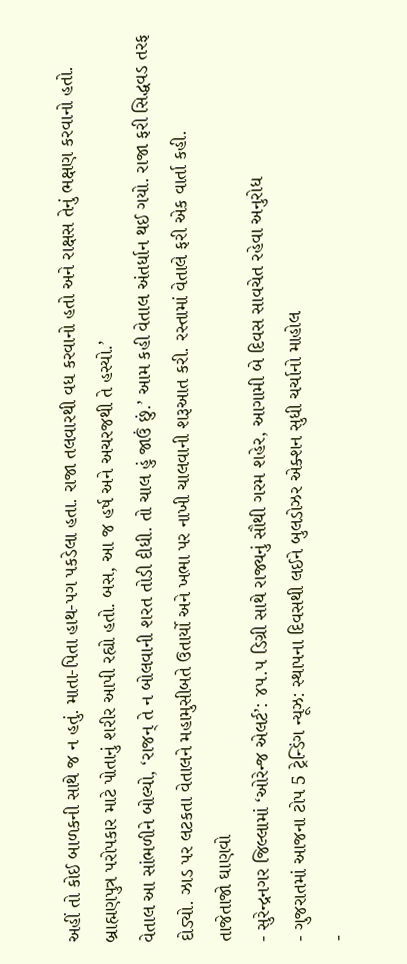અહીં તો કોઈ બાળકની સાથે જ ન હતું. માતા-પિતા હાથ-પગ પકડેલા હતા. રાજા તલવારથી વધ કરવાનો હતો અને રાક્ષસ તેનું ભક્ષણ કરવાનો હતો. બ્રાહ્મણપુત્ર પરોપકાર માટે પોતાનું શરીર આપી રહ્યો હતો. બસ, આ જ હર્ષ અને અચરજથી તે હસ્યો.’
વેતાલ આ સાંભળીને બોલ્યો, ‘રાજન્ તે ન બોલવાની શરત તોડી દીધી. તો ચાલ હું જાઉં છું.’ આમ કહી વેતાલ અંતર્ધાન થઈ ગયો. રાજા ફરી સિદ્ધવડ તરફ દોડ્યો. ઝાડ પર લટકતા વેતાલને મહામુસીબતે ઉતાર્યો અને ખભા પર નાખી ચાલવાની શરૂઆત કરી. રસ્તામાં વેતાલે ફરી એક વાર્તા કહી.
તાજેતાજો ઘાણવો
- સુરેન્દ્રનગર જિલ્લામાં ‘ઓરેન્જ એલર્ટ’: ૪૫.૫ ડિગ્રી સાથે રાજ્યનું સૌથી ગરમ શહેર, આગામી બે દિવસ સાવચેત રહેવા અનુરોધ
- ગુજરાતમાં આજના ટોપ 5 ટ્રેન્ડિંગ ન્યૂઝ: સ્થાપના દિવસથી લઈને બુલડોઝર એક્શન સુધી ચર્ચાનો માહોલ
-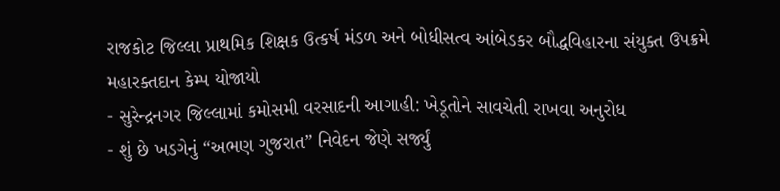રાજકોટ જિલ્લા પ્રાથમિક શિક્ષક ઉત્કર્ષ મંડળ અને બોધીસત્વ આંબેડકર બૌદ્ધવિહારના સંયુક્ત ઉપક્રમે મહારક્તદાન કેમ્પ યોજાયો
- સુરેન્દ્રનગર જિલ્લામાં કમોસમી વરસાદની આગાહી: ખેડૂતોને સાવચેતી રાખવા અનુરોધ
- શું છે ખડગેનું “અભણ ગુજરાત” નિવેદન જેણે સર્જ્યું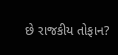છે રાજકીય તોફાન?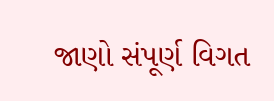જાણો સંપૂર્ણ વિગત